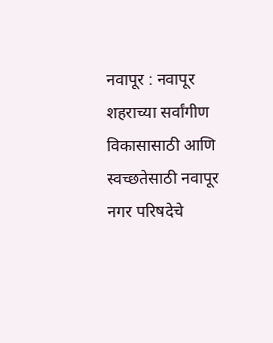नवापूर : नवापूर शहराच्या सर्वांगीण विकासासाठी आणि स्वच्छतेसाठी नवापूर नगर परिषदेचे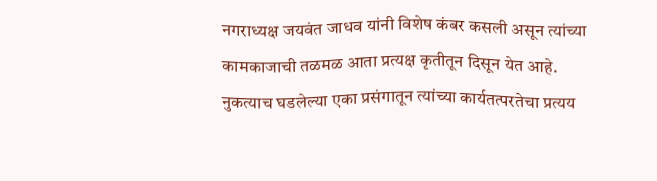नगराध्यक्ष जयवंत जाधव यांनी विशेष कंबर कसली असून त्यांच्या कामकाजाची तळमळ आता प्रत्यक्ष कृतीतून दिसून येत आहे. नुकत्याच घडलेल्या एका प्रसंगातून त्यांच्या कार्यतत्परतेचा प्रत्यय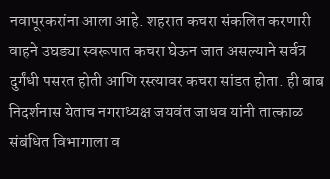नवापूरकरांना आला आहे. शहरात कचरा संकलित करणारी वाहने उघड्या स्वरूपात कचरा घेऊन जात असल्याने सर्वत्र दुर्गंधी पसरत होती आणि रस्त्यावर कचरा सांडत होता. ही बाब निदर्शनास येताच नगराध्यक्ष जयवंत जाधव यांनी तात्काळ संबंधित विभागाला व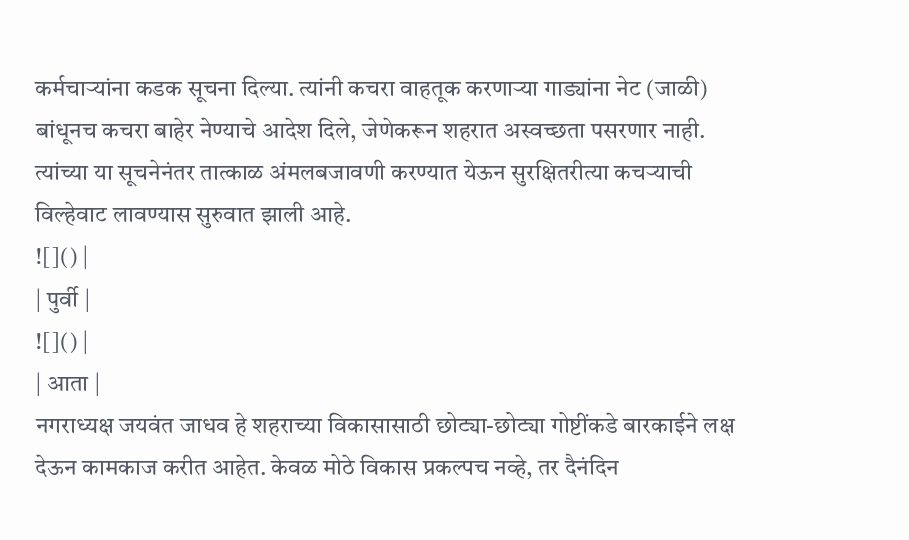कर्मचाऱ्यांना कडक सूचना दिल्या. त्यांनी कचरा वाहतूक करणाऱ्या गाड्यांना नेट (जाळी) बांधूनच कचरा बाहेर नेण्याचे आदेश दिले, जेणेकरून शहरात अस्वच्छता पसरणार नाही. त्यांच्या या सूचनेनंतर तात्काळ अंमलबजावणी करण्यात येऊन सुरक्षितरीत्या कचऱ्याची विल्हेवाट लावण्यास सुरुवात झाली आहे.
![]() |
| पुर्वी |
![]() |
| आता |
नगराध्यक्ष जयवंत जाधव हे शहराच्या विकासासाठी छोट्या-छोट्या गोष्टींकडे बारकाईने लक्ष देऊन कामकाज करीत आहेत. केवळ मोठे विकास प्रकल्पच नव्हे, तर दैनंदिन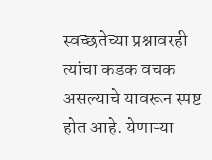स्वच्छतेच्या प्रश्नावरही त्यांचा कडक वचक असल्याचे यावरून स्पष्ट होत आहे. येणाऱ्या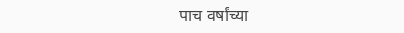पाच वर्षांच्या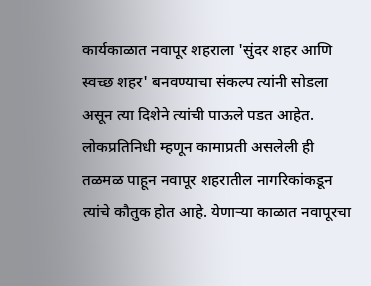कार्यकाळात नवापूर शहराला 'सुंदर शहर आणि स्वच्छ शहर' बनवण्याचा संकल्प त्यांनी सोडला असून त्या दिशेने त्यांची पाऊले पडत आहेत. लोकप्रतिनिधी म्हणून कामाप्रती असलेली ही तळमळ पाहून नवापूर शहरातील नागरिकांकडून त्यांचे कौतुक होत आहे. येणाऱ्या काळात नवापूरचा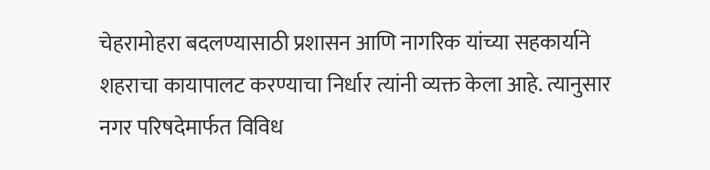चेहरामोहरा बदलण्यासाठी प्रशासन आणि नागरिक यांच्या सहकार्याने शहराचा कायापालट करण्याचा निर्धार त्यांनी व्यक्त केला आहे. त्यानुसार नगर परिषदेमार्फत विविध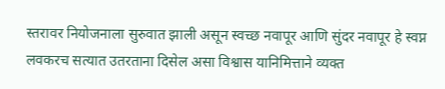स्तरावर नियोजनाला सुरुवात झाली असून स्वच्छ नवापूर आणि सुंदर नवापूर हे स्वप्न लवकरच सत्यात उतरताना दिसेल असा विश्वास यानिमित्ताने व्यक्त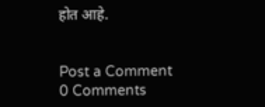होत आहे.


Post a Comment
0 Comments